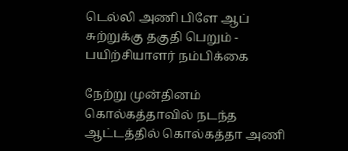டெல்லி அணி பிளே ஆப் சுற்றுக்கு தகுதி பெறும் - பயிற்சியாளர் நம்பிக்கை

நேற்று முன்தினம் கொல்கத்தாவில் நடந்த ஆட்டத்தில் கொல்கத்தா அணி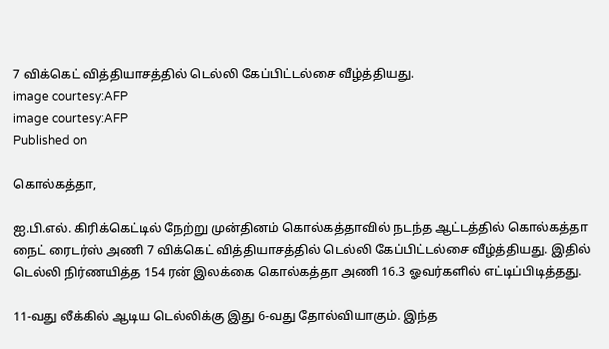7 விக்கெட் வித்தியாசத்தில் டெல்லி கேப்பிட்டல்சை வீழ்த்தியது.
image courtesy:AFP
image courtesy:AFP
Published on

கொல்கத்தா,

ஐ.பி.எல். கிரிக்கெட்டில் நேற்று முன்தினம் கொல்கத்தாவில் நடந்த ஆட்டத்தில் கொல்கத்தா நைட் ரைடர்ஸ் அணி 7 விக்கெட் வித்தியாசத்தில் டெல்லி கேப்பிட்டல்சை வீழ்த்தியது. இதில் டெல்லி நிர்ணயித்த 154 ரன் இலக்கை கொல்கத்தா அணி 16.3 ஓவர்களில் எட்டிப்பிடித்தது.

11-வது லீக்கில் ஆடிய டெல்லிக்கு இது 6-வது தோல்வியாகும். இந்த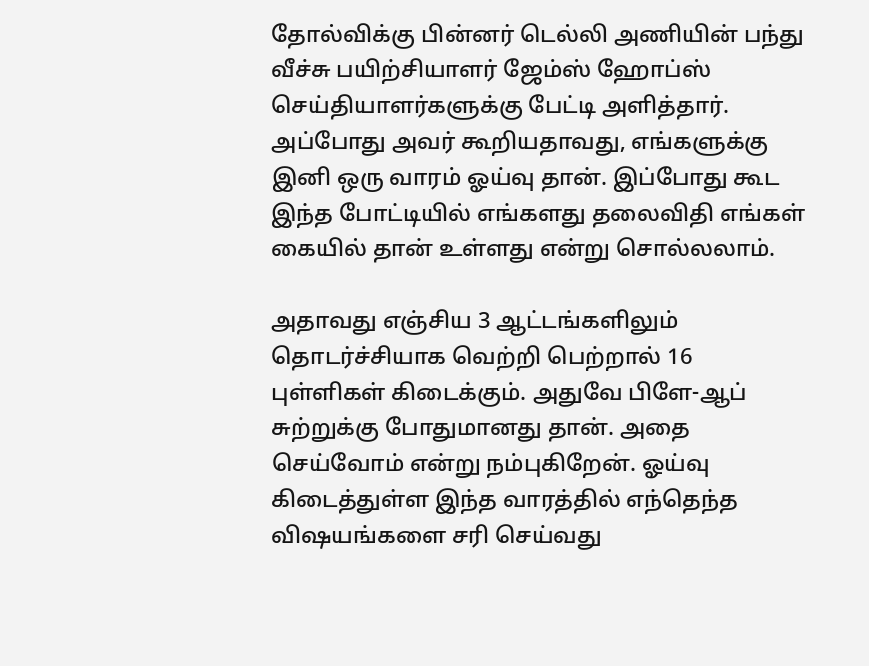தோல்விக்கு பின்னர் டெல்லி அணியின் பந்து வீச்சு பயிற்சியாளர் ஜேம்ஸ் ஹோப்ஸ் செய்தியாளர்களுக்கு பேட்டி அளித்தார். அப்போது அவர் கூறியதாவது, எங்களுக்கு இனி ஒரு வாரம் ஓய்வு தான். இப்போது கூட இந்த போட்டியில் எங்களது தலைவிதி எங்கள் கையில் தான் உள்ளது என்று சொல்லலாம்.

அதாவது எஞ்சிய 3 ஆட்டங்களிலும் தொடர்ச்சியாக வெற்றி பெற்றால் 16 புள்ளிகள் கிடைக்கும். அதுவே பிளே-ஆப் சுற்றுக்கு போதுமானது தான். அதை செய்வோம் என்று நம்புகிறேன். ஓய்வு கிடைத்துள்ள இந்த வாரத்தில் எந்தெந்த விஷயங்களை சரி செய்வது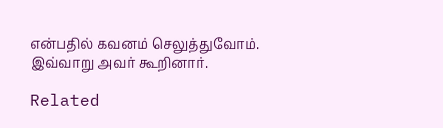என்பதில் கவனம் செலுத்துவோம். இவ்வாறு அவர் கூறினார்.

Related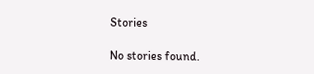Stories

No stories found.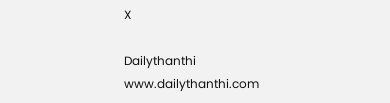X

Dailythanthi
www.dailythanthi.com